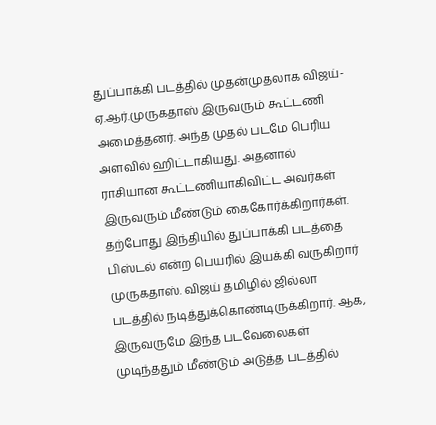துப்பாக்கி படத்தில் முதன்முதலாக விஜய்-ஏ.ஆர்.முருகதாஸ் இருவரும் கூட்டணி அமைத்தனர். அந்த முதல் படமே பெரிய அளவில் ஹிட்டாகியது. அதனால் ராசியான கூட்டணியாகிவிட்ட அவர்கள் இருவரும் மீண்டும் கைகோர்க்கிறார்கள். தற்போது இந்தியில் துப்பாக்கி படத்தை பிஸ்டல் என்ற பெயரில் இயக்கி வருகிறார் முருகதாஸ். விஜய் தமிழில் ஜில்லா படத்தில் நடித்துக்கொண்டிருக்கிறார். ஆக, இருவருமே இந்த படவேலைகள் முடிந்ததும் மீண்டும் அடுத்த படத்தில்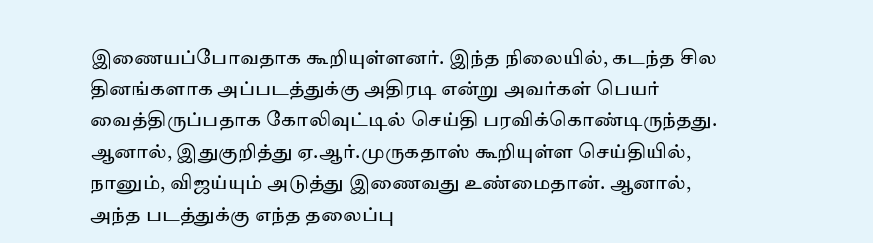இணையப்போவதாக கூறியுள்ளனர். இந்த நிலையில், கடந்த சில தினங்களாக அப்படத்துக்கு அதிரடி என்று அவர்கள் பெயர் வைத்திருப்பதாக கோலிவுட்டில் செய்தி பரவிக்கொண்டிருந்தது. ஆனால், இதுகுறித்து ஏ.ஆர்.முருகதாஸ் கூறியுள்ள செய்தியில், நானும், விஜய்யும் அடுத்து இணைவது உண்மைதான். ஆனால், அந்த படத்துக்கு எந்த தலைப்பு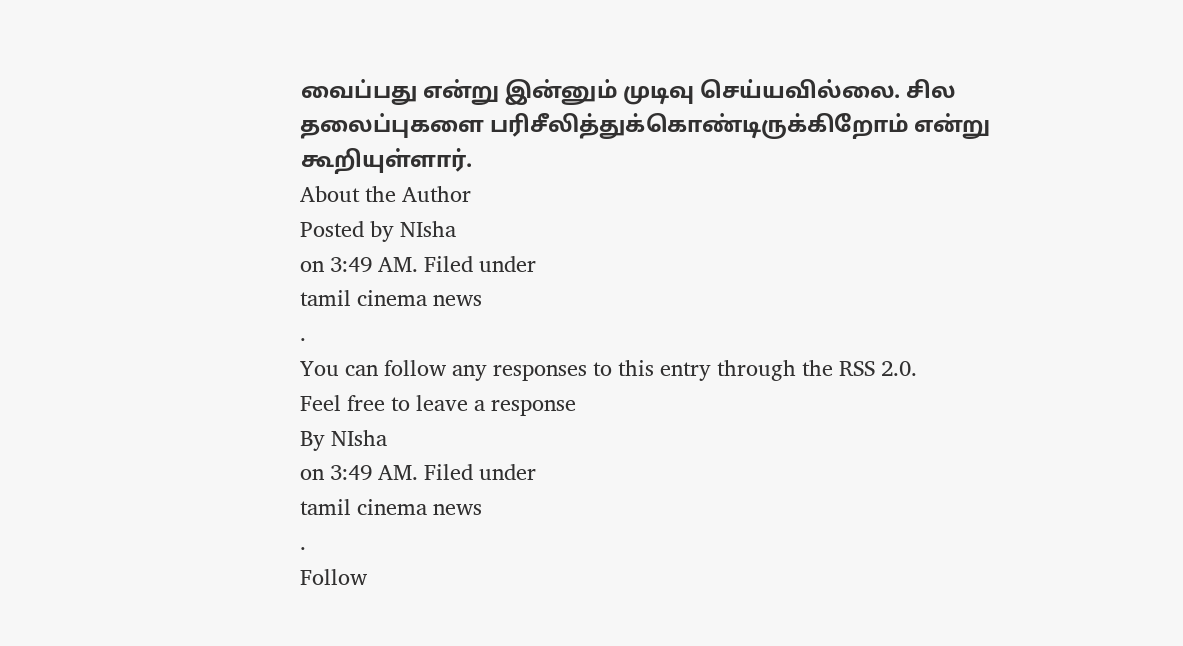வைப்பது என்று இன்னும் முடிவு செய்யவில்லை. சில தலைப்புகளை பரிசீலித்துக்கொண்டிருக்கிறோம் என்று கூறியுள்ளார்.
About the Author
Posted by NIsha
on 3:49 AM. Filed under
tamil cinema news
.
You can follow any responses to this entry through the RSS 2.0.
Feel free to leave a response
By NIsha
on 3:49 AM. Filed under
tamil cinema news
.
Follow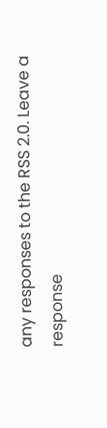any responses to the RSS 2.0. Leave a response